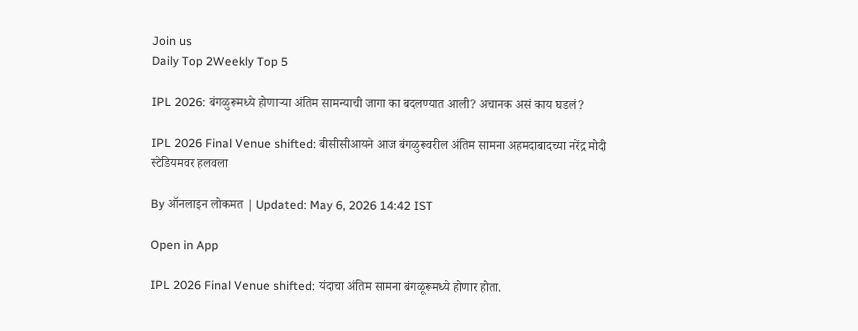Join us
Daily Top 2Weekly Top 5

IPL 2026: बंगळुरूमध्ये होणाऱ्या अंतिम सामन्याची जागा का बदलण्यात आली? अचानक असं काय घडलं?

IPL 2026 Final Venue shifted: बीसीसीआयने आज बंगळुरूवरील अंतिम सामना अहमदाबादच्या नरेंद्र मोदी स्टेडियमवर हलवला

By ऑनलाइन लोकमत | Updated: May 6, 2026 14:42 IST

Open in App

IPL 2026 Final Venue shifted: यंदाचा अंतिम सामना बंगळूरूमध्ये होणार होता.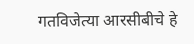गतविजेत्या आरसीबीचे हे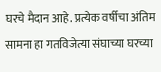घरचे मैदान आहे. प्रत्येक वर्षीचा अंतिम सामना हा गतविजेत्या संघाच्या घरच्या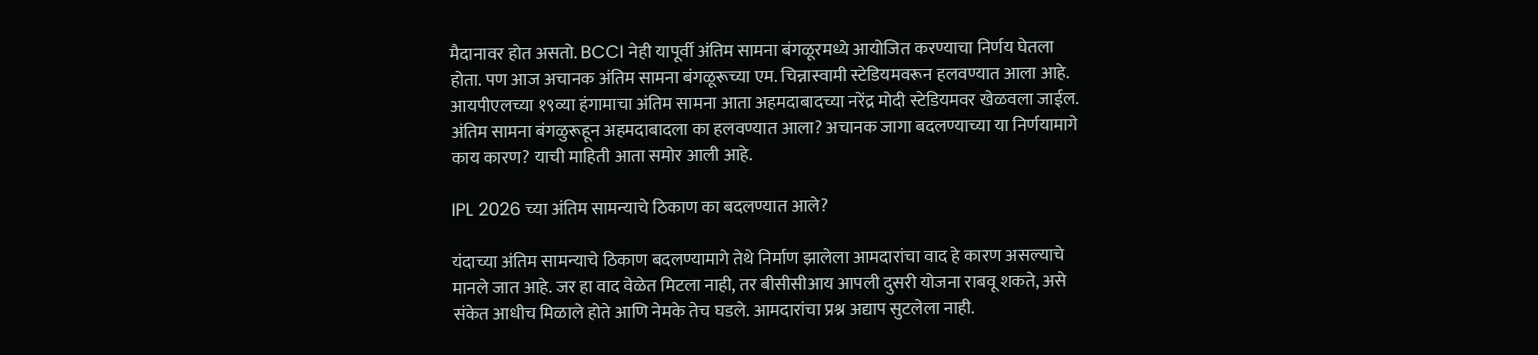मैदानावर होत असतो. BCCI नेही यापूर्वी अंतिम सामना बंगळूरमध्ये आयोजित करण्याचा निर्णय घेतला होता. पण आज अचानक अंतिम सामना बंगळूरूच्या एम. चिन्नास्वामी स्टेडियमवरून हलवण्यात आला आहे. आयपीएलच्या १९व्या हंगामाचा अंतिम सामना आता अहमदाबादच्या नरेंद्र मोदी स्टेडियमवर खेळवला जाईल. अंतिम सामना बंगळुरूहून अहमदाबादला का हलवण्यात आला? अचानक जागा बदलण्याच्या या निर्णयामागे काय कारण? याची माहिती आता समोर आली आहे.

IPL 2026 च्या अंतिम सामन्याचे ठिकाण का बदलण्यात आले?

यंदाच्या अंतिम सामन्याचे ठिकाण बदलण्यामागे तेथे निर्माण झालेला आमदारांचा वाद हे कारण असल्याचे मानले जात आहे. जर हा वाद वेळेत मिटला नाही, तर बीसीसीआय आपली दुसरी योजना राबवू शकते, असे संकेत आधीच मिळाले होते आणि नेमके तेच घडले. आमदारांचा प्रश्न अद्याप सुटलेला नाही.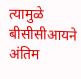त्यामुळे बीसीसीआयने अंतिम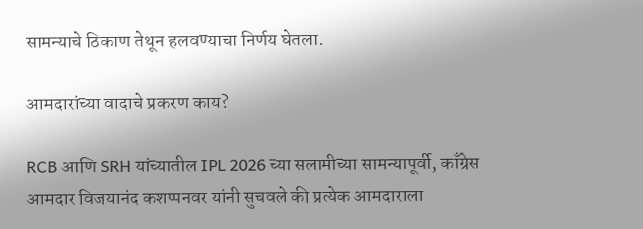सामन्याचे ठिकाण तेथून हलवण्याचा निर्णय घेतला.

आमदारांच्या वादाचे प्रकरण काय?

RCB आणि SRH यांच्यातील IPL 2026 च्या सलामीच्या सामन्यापूर्वी, काँग्रेस आमदार विजयानंद कशप्पनवर यांनी सुचवले की प्रत्येक आमदाराला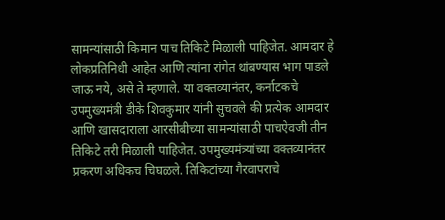सामन्यांसाठी किमान पाच तिकिटे मिळाली पाहिजेत. आमदार हे लोकप्रतिनिधी आहेत आणि त्यांना रांगेत थांबण्यास भाग पाडले जाऊ नये, असे ते म्हणाले. या वक्तव्यानंतर, कर्नाटकचे उपमुख्यमंत्री डीके शिवकुमार यांनी सुचवले की प्रत्येक आमदार आणि खासदाराला आरसीबीच्या सामन्यांसाठी पाचऐवजी तीन तिकिटे तरी मिळाली पाहिजेत. उपमुख्यमंत्र्यांच्या वक्तव्यानंतर प्रकरण अधिकच चिघळले. तिकिटांच्या गैरवापराचे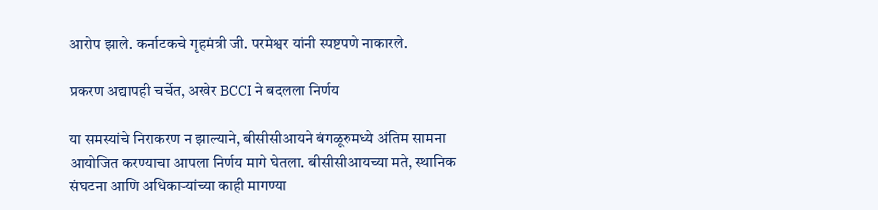आरोप झाले. कर्नाटकचे गृहमंत्री जी. परमेश्वर यांनी स्पष्टपणे नाकारले.

प्रकरण अद्यापही चर्चेत, अखेर BCCI ने बदलला निर्णय

या समस्यांचे निराकरण न झाल्याने, बीसीसीआयने बंगळूरुमध्ये अंतिम सामना आयोजित करण्याचा आपला निर्णय मागे घेतला. बीसीसीआयच्या मते, स्थानिक संघटना आणि अधिकाऱ्यांच्या काही मागण्या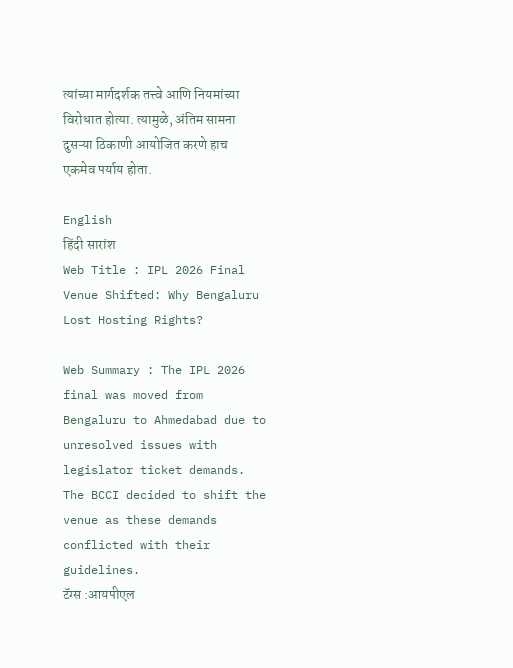त्यांच्या मार्गदर्शक तत्त्वे आणि नियमांच्या विरोधात होत्या. त्यामुळे, अंतिम सामना दुसऱ्या ठिकाणी आयोजित करणे हाच एकमेव पर्याय होता.

English
हिंदी सारांश
Web Title : IPL 2026 Final Venue Shifted: Why Bengaluru Lost Hosting Rights?

Web Summary : The IPL 2026 final was moved from Bengaluru to Ahmedabad due to unresolved issues with legislator ticket demands. The BCCI decided to shift the venue as these demands conflicted with their guidelines.
टॅग्स :आयपीएल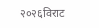२०२६विराट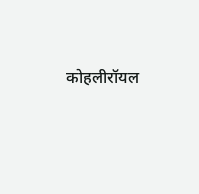कोहलीरॉयल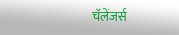चॅलेंजर्स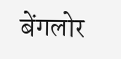बेंगलोर